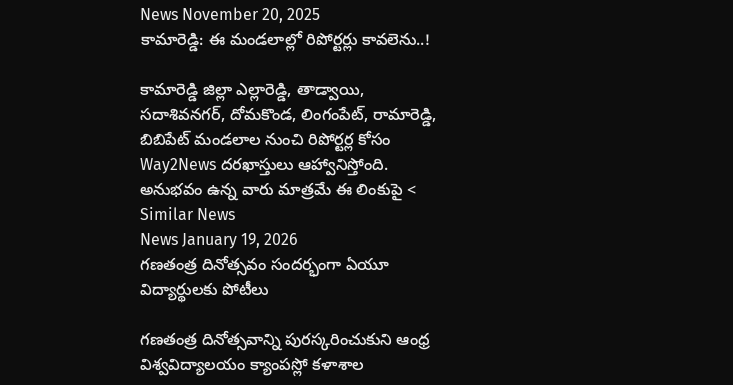News November 20, 2025
కామారెడ్డి: ఈ మండలాల్లో రిపోర్టర్లు కావలెను..!

కామారెడ్డి జిల్లా ఎల్లారెడ్డి, తాడ్వాయి, సదాశివనగర్, దోమకొండ, లింగంపేట్, రామారెడ్డి, బిబిపేట్ మండలాల నుంచి రిపోర్టర్ల కోసం Way2News దరఖాస్తులు ఆహ్వానిస్తోంది. అనుభవం ఉన్న వారు మాత్రమే ఈ లింకుపై <
Similar News
News January 19, 2026
గణతంత్ర దినోత్సవం సందర్భంగా ఏయూ విద్యార్థులకు పోటీలు

గణతంత్ర దినోత్సవాన్ని పురస్కరించుకుని ఆంధ్ర విశ్వవిద్యాలయం క్యాంపస్లో కళాశాల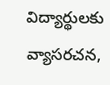విద్యార్థులకు వ్యాసరచన,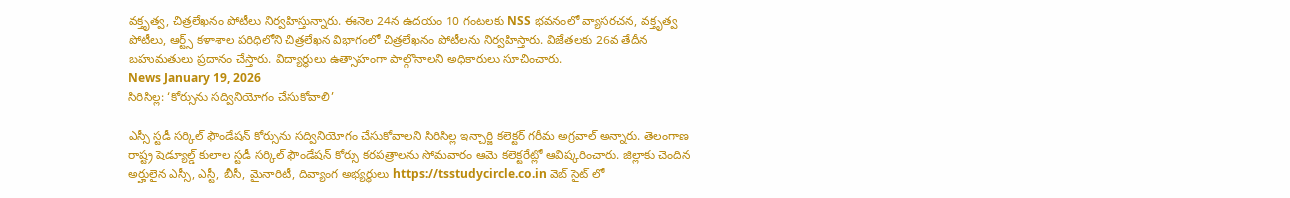వక్తృత్వ, చిత్రలేఖనం పోటీలు నిర్వహిస్తున్నారు. ఈనెల 24న ఉదయం 10 గంటలకు NSS భవనంలో వ్యాసరచన, వక్తృత్వ పోటీలు, ఆర్ట్స్ కళాశాల పరిధిలోని చిత్రలేఖన విభాగంలో చిత్రలేఖనం పోటీలను నిర్వహిస్తారు. విజేతలకు 26వ తేదీన బహుమతులు ప్రదానం చేస్తారు. విద్యార్థులు ఉత్సాహంగా పాల్గొనాలని అధికారులు సూచించారు.
News January 19, 2026
సిరిసిల్ల: ‘కోర్సును సద్వినియోగం చేసుకోవాలి’

ఎస్సీ స్టడీ సర్కిల్ ఫౌండేషన్ కోర్సును సద్వినియోగం చేసుకోవాలని సిరిసిల్ల ఇన్చార్జి కలెక్టర్ గరీమ అగ్రవాల్ అన్నారు. తెలంగాణ రాష్ట్ర షెడ్యూల్డ్ కులాల స్టడీ సర్కిల్ ఫౌండేషన్ కోర్సు కరపత్రాలను సోమవారం ఆమె కలెక్టరేట్లో ఆవిష్కరించారు. జిల్లాకు చెందిన అర్హులైన ఎస్సీ, ఎస్టీ, బీసీ, మైనారిటీ, దివ్యాంగ అభ్యర్థులు https://tsstudycircle.co.in వెబ్ సైట్ లో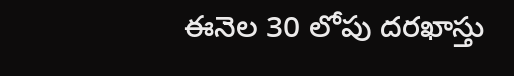ఈనెల 30 లోపు దరఖాస్తు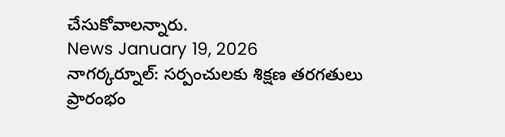చేసుకోవాలన్నారు.
News January 19, 2026
నాగర్కర్నూల్: సర్పంచులకు శిక్షణ తరగతులు ప్రారంభం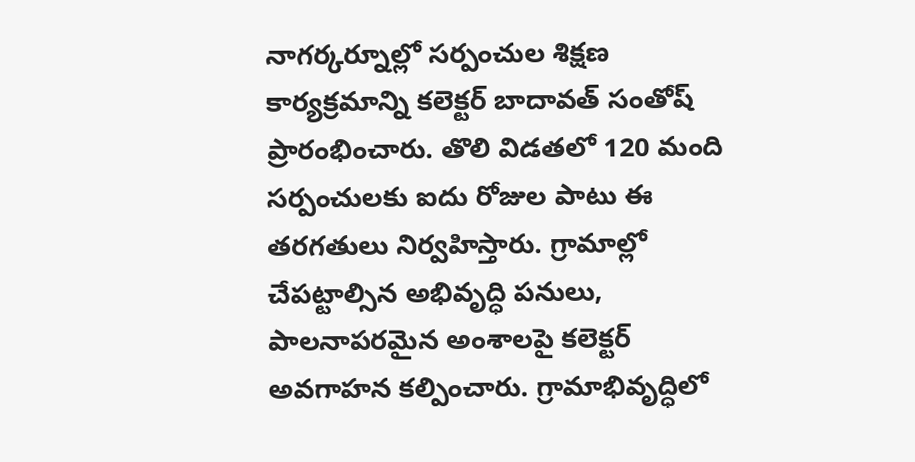నాగర్కర్నూల్లో సర్పంచుల శిక్షణ కార్యక్రమాన్ని కలెక్టర్ బాదావత్ సంతోష్ ప్రారంభించారు. తొలి విడతలో 120 మంది సర్పంచులకు ఐదు రోజుల పాటు ఈ తరగతులు నిర్వహిస్తారు. గ్రామాల్లో చేపట్టాల్సిన అభివృద్ధి పనులు, పాలనాపరమైన అంశాలపై కలెక్టర్ అవగాహన కల్పించారు. గ్రామాభివృద్ధిలో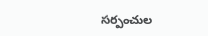సర్పంచుల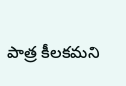పాత్ర కీలకమని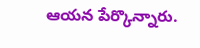ఆయన పేర్కొన్నారు.